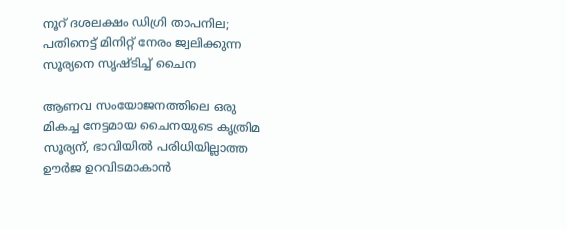നൂറ് ദശലക്ഷം ഡിഗ്രി താപനില; പതിനെട്ട് മിനിറ്റ് നേരം ജ്വലിക്കുന്ന സൂര്യനെ സൃഷ്ടിച്ച് ചൈന

ആണവ സംയോജനത്തിലെ ഒരു മികച്ച നേട്ടമായ ചൈനയുടെ കൃത്രിമ സൂര്യന്, ഭാവിയിൽ പരിധിയില്ലാത്ത ഊർജ ഉറവിടമാകാൻ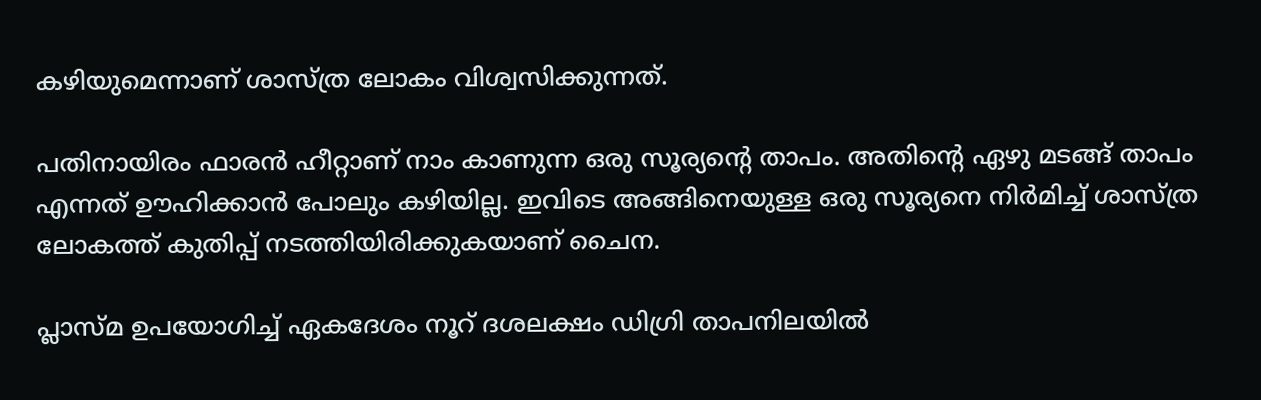കഴിയുമെന്നാണ് ശാസ്ത്ര ലോകം വിശ്വസിക്കുന്നത്.

പതിനായിരം ഫാരൻ ഹീറ്റാണ് നാം കാണുന്ന ഒരു സൂര്യന്റെ താപം. അതിന്റെ ഏഴു മടങ്ങ് താപം എന്നത് ഊഹിക്കാൻ പോലും കഴിയില്ല. ഇവിടെ അങ്ങിനെയുള്ള ഒരു സൂര്യനെ നിർമിച്ച് ശാസ്ത്ര ലോകത്ത് കുതിപ്പ് നടത്തിയിരിക്കുകയാണ് ചൈന.

പ്ലാസ്മ ഉപയോഗിച്ച് ഏകദേശം നൂറ് ദശലക്ഷം ഡിഗ്രി താപനിലയിൽ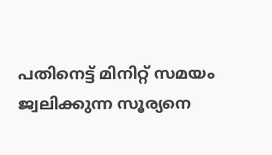പതിനെട്ട് മിനിറ്റ് സമയം ജ്വലിക്കുന്ന സൂര്യനെ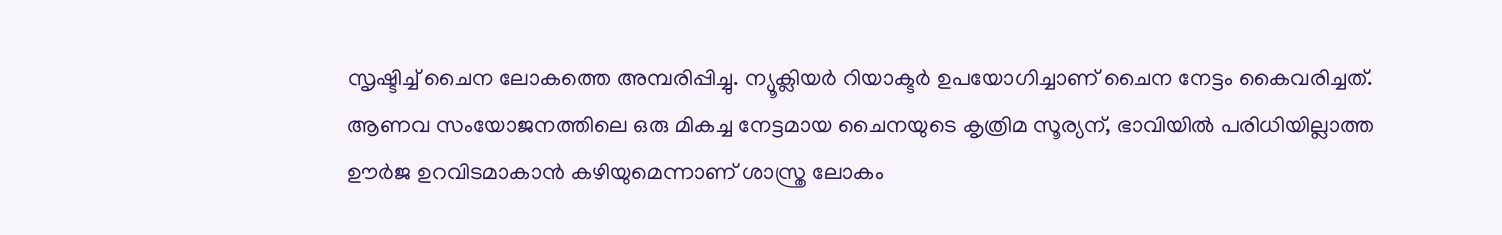സൃഷ്ടിച്ച് ചൈന ലോകത്തെ അമ്പരിപ്പിച്ചു. ന്യൂക്ലിയർ റിയാക്ടർ ഉപയോഗിച്ചാണ് ചൈന നേട്ടം കൈവരിച്ചത്. ആണവ സംയോജനത്തിലെ ഒരു മികച്ച നേട്ടമായ ചൈനയുടെ കൃത്രിമ സൂര്യന്, ഭാവിയിൽ പരിധിയില്ലാത്ത ഊർജ ഉറവിടമാകാൻ കഴിയുമെന്നാണ് ശാസ്ത്ര ലോകം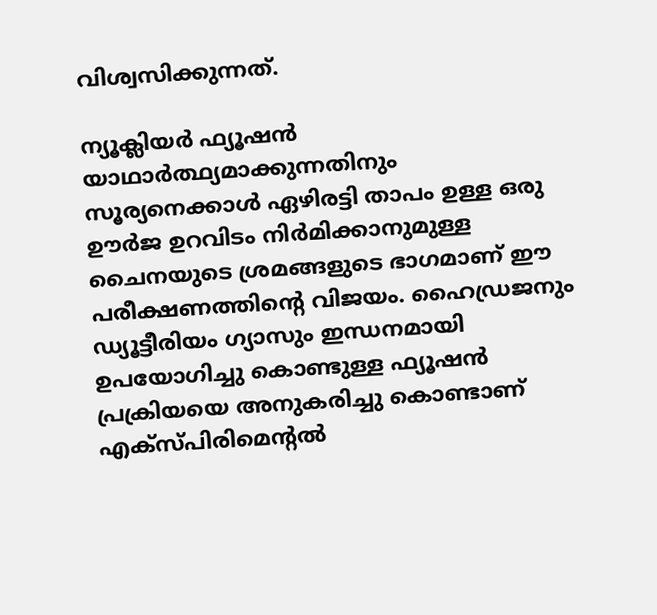വിശ്വസിക്കുന്നത്.

ന്യൂക്ലിയർ ഫ്യൂഷൻ യാഥാർത്ഥ്യമാക്കുന്നതിനും സൂര്യനെക്കാൾ ഏഴിരട്ടി താപം ഉള്ള ഒരു ഊർജ ഉറവിടം നിർമിക്കാനുമുള്ള ചൈനയുടെ ശ്രമങ്ങളുടെ ഭാഗമാണ് ഈ പരീക്ഷണത്തിന്റെ വിജയം. ഹൈഡ്രജനും ഡ്യൂട്ടീരിയം ഗ്യാസും ഇന്ധനമായി ഉപയോഗിച്ചു കൊണ്ടുള്ള ഫ്യൂഷൻ പ്രക്രിയയെ അനുകരിച്ചു കൊണ്ടാണ് എക്സ്പിരിമെൻ്റൽ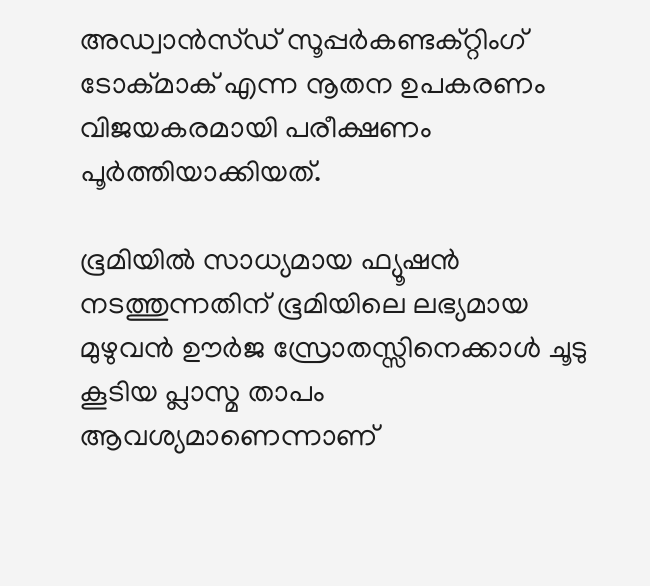അഡ്വാൻസ്ഡ് സൂപ്പർകണ്ടക്റ്റിംഗ് ടോക്മാക് എന്ന നൂതന ഉപകരണം വിജയകരമായി പരീക്ഷണം പൂർത്തിയാക്കിയത്.

ഭൂമിയിൽ സാധ്യമായ ഫ്യൂഷൻ നടത്തുന്നതിന് ഭൂമിയിലെ ലഭ്യമായ മുഴുവൻ ഊർജ സ്രോതസ്സിനെക്കാൾ ചൂടു കൂടിയ പ്ലാസ്മ താപം ആവശ്യമാണെന്നാണ്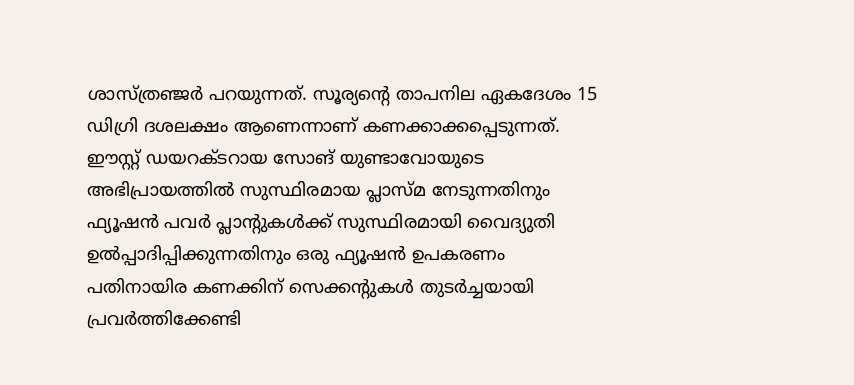ശാസ്ത്രഞ്ജർ പറയുന്നത്. സൂര്യന്റെ താപനില ഏകദേശം 15 ഡിഗ്രി ദശലക്ഷം ആണെന്നാണ് കണക്കാക്കപ്പെടുന്നത്. ഈസ്റ്റ് ഡയറക്‌ടറായ സോങ് യുണ്ടാവോയുടെ അഭിപ്രായത്തിൽ സുസ്ഥിരമായ പ്ലാസ്മ നേടുന്നതിനും ഫ്യൂഷൻ പവർ പ്ലാന്റുകൾക്ക് സുസ്ഥിരമായി വൈദ്യുതി ഉൽപ്പാദിപ്പിക്കുന്നതിനും ഒരു ഫ്യൂഷൻ ഉപകരണം പതിനായിര കണക്കിന് സെക്കന്റുകൾ തുടർച്ചയായി പ്രവർത്തിക്കേണ്ടി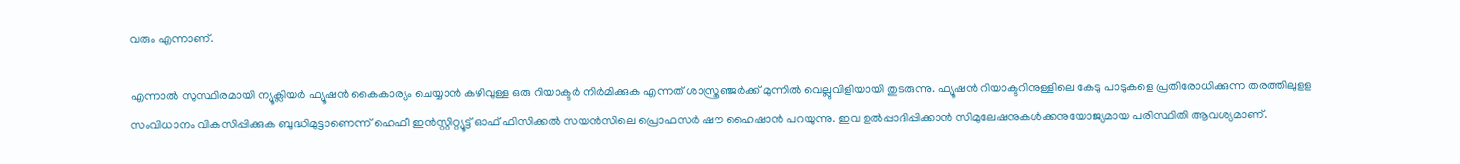വരും എന്നാണ്.

എന്നാൽ സുസ്ഥിരമായി ന്യൂക്ലിയർ ഫ്യൂഷൻ കൈകാര്യം ചെയ്യാൻ കഴിവുള്ള ഒരു റിയാക്ടർ നിർമിക്കുക എന്നത് ശാസ്ത്രഞ്ജർക്ക് മുന്നിൽ വെല്ലുവിളിയായി തുടരുന്നു. ഫ്യൂഷൻ റിയാക്ടറിനുള്ളിലെ കേടു പാടുകളെ പ്രതിരോധിക്കുന്ന തരത്തിലുളള സംവിധാനം വികസിപ്പിക്കുക ബുദ്ധിമുട്ടാണെന്ന് ഹെഫീ ഇൻസ്റ്റിറ്റ്യൂട്ട് ഓഫ് ഫിസിക്കൽ സയൻസിലെ പ്രൊഫസർ ഷൗ ഹൈഷാൻ പറയുന്നു. ഇവ ഉൽപ്പാദിപ്പിക്കാൻ സിമുലേഷനുകൾക്കനുയോജ്യമായ പരിസ്ഥിതി ആവശ്യമാണ്.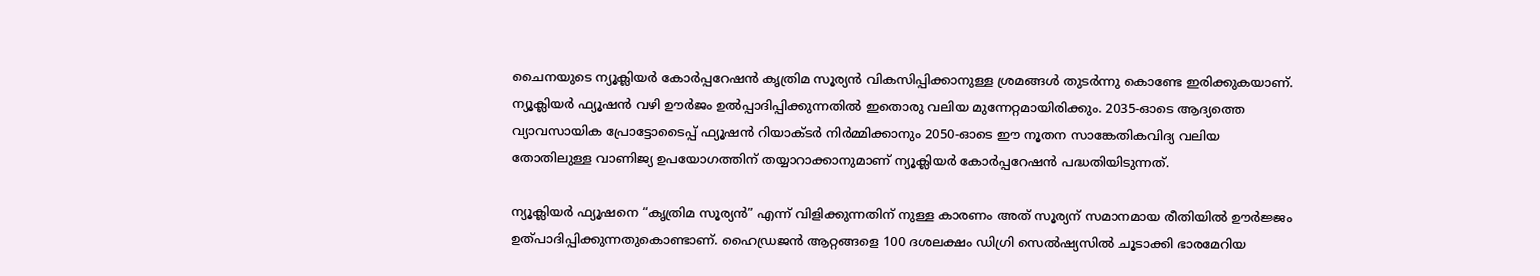ചൈനയുടെ ന്യൂക്ലിയർ കോർപ്പറേഷൻ കൃത്രിമ സൂര്യൻ വികസിപ്പിക്കാനുള്ള ശ്രമങ്ങൾ തുടർന്നു കൊണ്ടേ ഇരിക്കുകയാണ്. ന്യൂക്ലിയർ ഫ്യൂഷൻ വഴി ഊർജം ഉൽപ്പാദിപ്പിക്കുന്നതിൽ ഇതൊരു വലിയ മുന്നേറ്റമായിരിക്കും. 2035-ഓടെ ആദ്യത്തെ വ്യാവസായിക പ്രോട്ടോടൈപ്പ് ഫ്യൂഷൻ റിയാക്ടർ നിർമ്മിക്കാനും 2050-ഓടെ ഈ നൂതന സാങ്കേതികവിദ്യ വലിയ തോതിലുള്ള വാണിജ്യ ഉപയോഗത്തിന് തയ്യാറാക്കാനുമാണ് ന്യൂക്ലിയർ കോർപ്പറേഷൻ പദ്ധതിയിടുന്നത്.

ന്യൂക്ലിയർ ഫ്യൂഷനെ “കൃത്രിമ സൂര്യൻ” എന്ന് വിളിക്കുന്നതിന് നുള്ള കാരണം അത് സൂര്യന് സമാനമായ രീതിയിൽ ഊർജ്ജം ഉത്പാദിപ്പിക്കുന്നതുകൊണ്ടാണ്. ഹൈഡ്രജൻ ആറ്റങ്ങളെ 100 ദശലക്ഷം ഡിഗ്രി സെൽഷ്യസിൽ ചൂടാക്കി ഭാരമേറിയ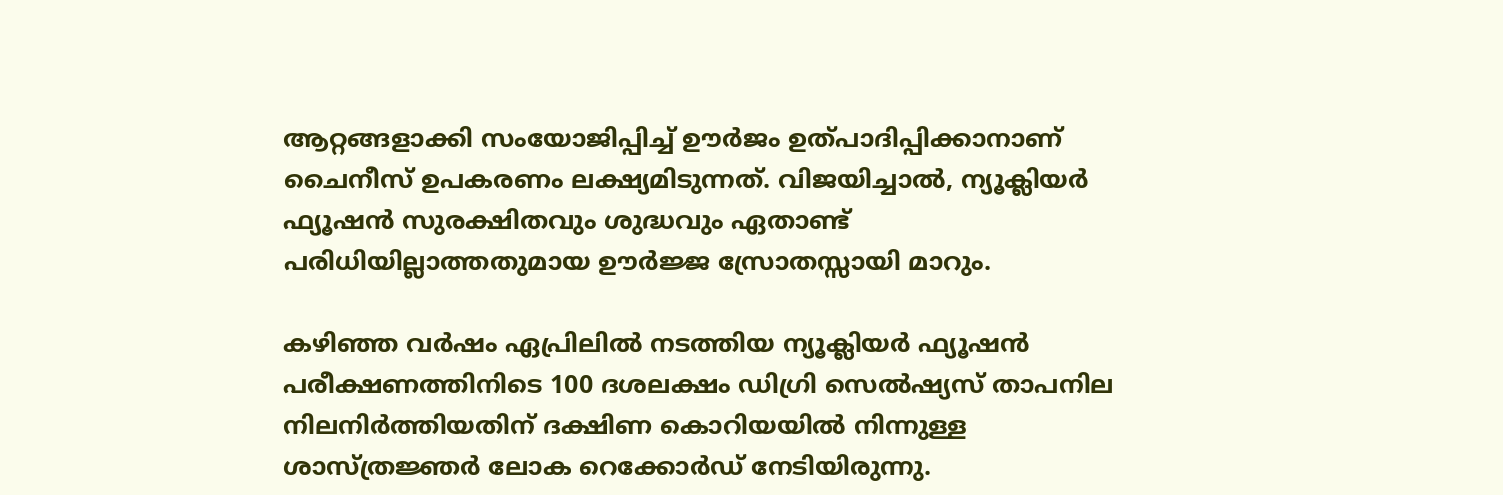ആറ്റങ്ങളാക്കി സംയോജിപ്പിച്ച് ഊർജം ഉത്പാദിപ്പിക്കാനാണ് ചൈനീസ് ഉപകരണം ലക്ഷ്യമിടുന്നത്. വിജയിച്ചാൽ, ന്യൂക്ലിയർ ഫ്യൂഷൻ സുരക്ഷിതവും ശുദ്ധവും ഏതാണ്ട് പരിധിയില്ലാത്തതുമായ ഊർജ്ജ സ്രോതസ്സായി മാറും.

കഴിഞ്ഞ വർഷം ഏപ്രിലിൽ നടത്തിയ ന്യൂക്ലിയർ ഫ്യൂഷൻ പരീക്ഷണത്തിനിടെ 100 ദശലക്ഷം ഡിഗ്രി സെൽഷ്യസ് താപനില നിലനിർത്തിയതിന് ദക്ഷിണ കൊറിയയിൽ നിന്നുള്ള ശാസ്ത്രജ്ഞർ ലോക റെക്കോർഡ് നേടിയിരുന്നു.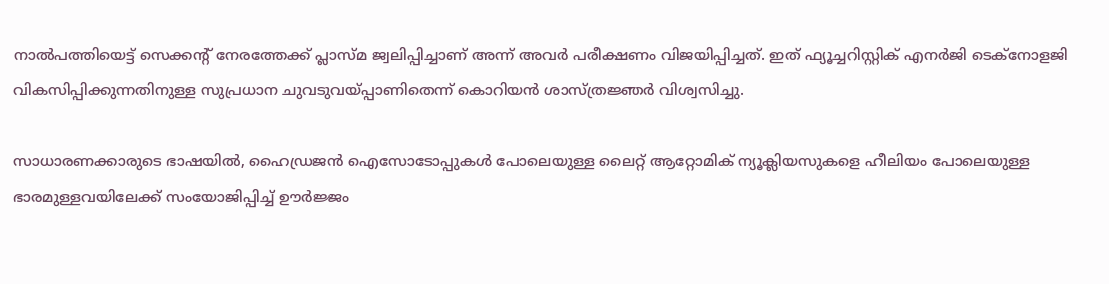നാൽപത്തിയെട്ട് സെക്കന്റ് നേരത്തേക്ക് പ്ലാസ്മ ജ്വലിപ്പിച്ചാണ് അന്ന് അവർ പരീക്ഷണം വിജയിപ്പിച്ചത്. ഇത് ഫ്യൂച്ചറിസ്റ്റിക് എനർജി ടെക്നോളജി വികസിപ്പിക്കുന്നതിനുള്ള സുപ്രധാന ചുവടുവയ്പ്പാണിതെന്ന് കൊറിയൻ ശാസ്ത്രജ്ഞർ വിശ്വസിച്ചു.

സാധാരണക്കാരുടെ ഭാഷയിൽ, ഹൈഡ്രജൻ ഐസോടോപ്പുകൾ പോലെയുള്ള ലൈറ്റ് ആറ്റോമിക് ന്യൂക്ലിയസുകളെ ഹീലിയം പോലെയുള്ള ഭാരമുള്ളവയിലേക്ക് സംയോജിപ്പിച്ച് ഊർജ്ജം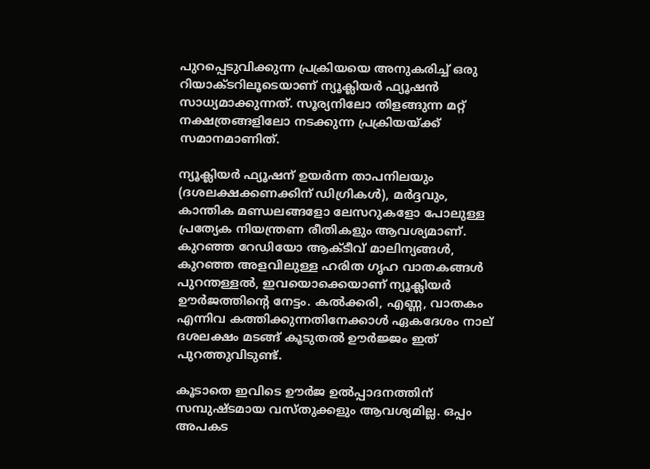പുറപ്പെടുവിക്കുന്ന പ്രക്രിയയെ അനുകരിച്ച് ഒരു റിയാക്ടറിലൂടെയാണ് ന്യൂക്ലിയർ ഫ്യൂഷൻ സാധ്യമാക്കുന്നത്. സൂര്യനിലോ തിളങ്ങുന്ന മറ്റ് നക്ഷത്രങ്ങളിലോ നടക്കുന്ന പ്രക്രിയയ്ക്ക് സമാനമാണിത്.

ന്യൂക്ലിയർ ഫ്യൂഷന് ഉയർന്ന താപനിലയും (ദശലക്ഷക്കണക്കിന് ഡിഗ്രികൾ), മർദ്ദവും, കാന്തിക മണ്ഡലങ്ങളോ ലേസറുകളോ പോലുള്ള പ്രത്യേക നിയന്ത്രണ രീതികളും ആവശ്യമാണ്. കുറഞ്ഞ റേഡിയോ ആക്ടീവ് മാലിന്യങ്ങൾ, കുറഞ്ഞ അളവിലുള്ള ഹരിത ഗൃഹ വാതകങ്ങൾ പുറന്തള്ളൽ, ഇവയൊക്കെയാണ് ന്യൂക്ലിയർ ഊർജത്തിന്റെ നേട്ടം. കൽക്കരി, എണ്ണ, വാതകം എന്നിവ കത്തിക്കുന്നതിനേക്കാൾ ഏകദേശം നാല് ദശലക്ഷം മടങ്ങ് കൂടുതൽ ഊർജ്ജം ഇത് പുറത്തുവിടുണ്ട്.

കൂടാതെ ഇവിടെ ഊർജ ഉൽപ്പാദനത്തിന് സമ്പുഷ്ടമായ വസ്തുക്കളും ആവശ്യമില്ല. ഒപ്പം അപകട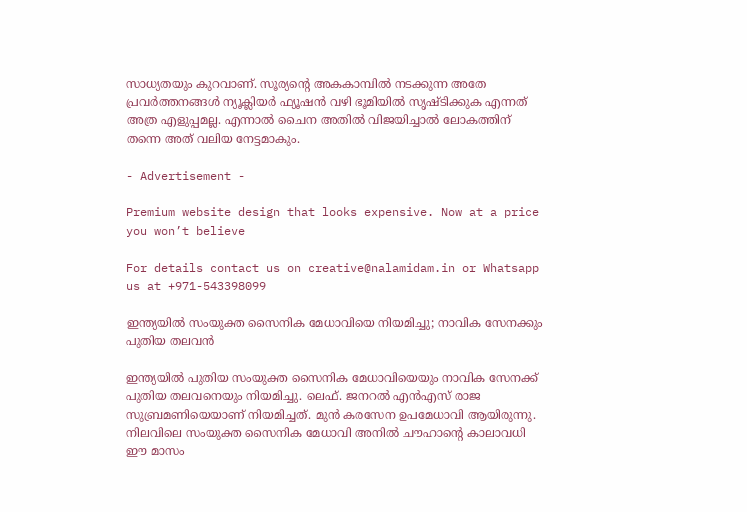സാധ്യതയും കുറവാണ്. സൂര്യന്റെ അകകാമ്പിൽ നടക്കുന്ന അതേ പ്രവർത്തനങ്ങൾ ന്യൂക്ലിയർ ഫ്യൂഷൻ വഴി ഭൂമിയിൽ സൃഷ്ടിക്കുക എന്നത് അത്ര എളുപ്പമല്ല. എന്നാൽ ചൈന അതിൽ വിജയിച്ചാൽ ലോകത്തിന് തന്നെ അത് വലിയ നേട്ടമാകും.

- Advertisement -

Premium website design that looks expensive. Now at a price you won’t believe

For details contact us on creative@nalamidam.in or Whatsapp us at +971-543398099

ഇന്ത്യയിൽ സംയുക്ത സൈനിക മേധാവിയെ നിയമിച്ചു; നാവിക സേനക്കും പുതിയ തലവൻ

ഇന്ത്യയിൽ പുതിയ സംയുക്ത സൈനിക മേധാവിയെയും നാവിക സേനക്ക് പുതിയ തലവനെയും നിയമിച്ചു. ലെഫ്. ജനറൽ എൻഎസ് രാജ സുബ്രമണിയെയാണ് നിയമിച്ചത്. മുൻ കരസേന ഉപമേധാവി ആയിരുന്നു. നിലവിലെ സംയുക്ത സൈനിക മേധാവി അനിൽ ചൗഹാൻ്റെ കാലാവധി ഈ മാസം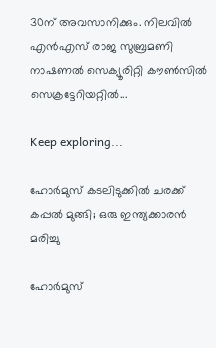30ന് അവസാനിക്കും. നിലവിൽ എൻഎസ് രാജ സുബ്രമണി നാഷണൽ സെക്യൂരിറ്റി കൗൺസിൽ സെക്രട്ടേറിയറ്റിൽ...

Keep exploring...

ഹോർമുസ് കടലിടുക്കിൽ ചരക്ക് കപ്പൽ മുങ്ങി; ഒരു ഇന്ത്യക്കാരൻ മരിച്ചു

ഹോർമുസ്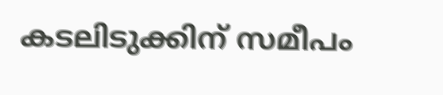കടലിടുക്കിന് സമീപം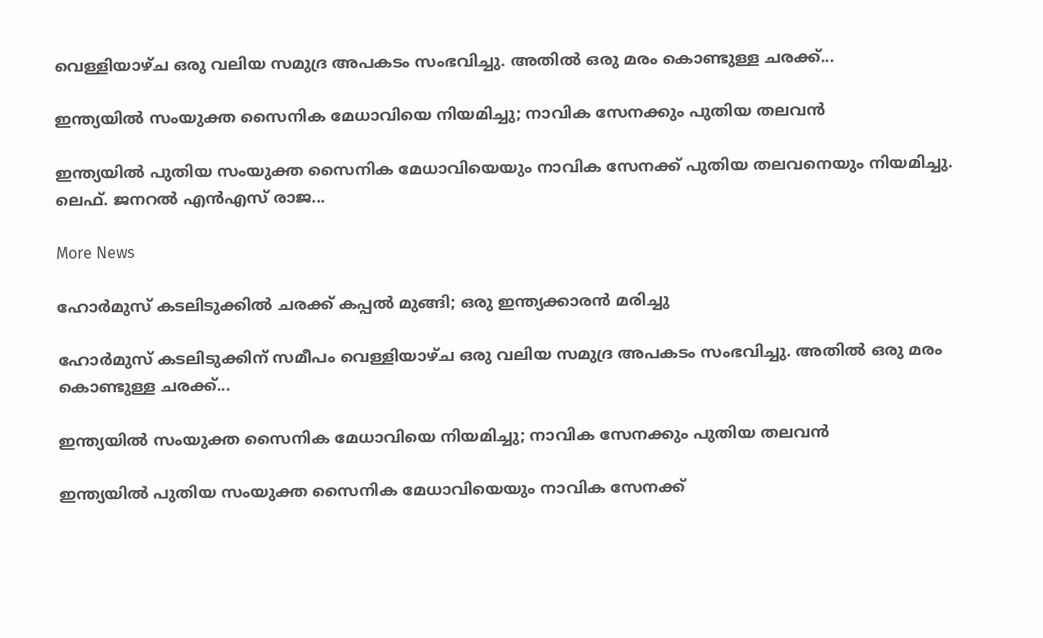വെള്ളിയാഴ്‌ച ഒരു വലിയ സമുദ്ര അപകടം സംഭവിച്ചു. അതിൽ ഒരു മരം കൊണ്ടുള്ള ചരക്ക്...

ഇന്ത്യയിൽ സംയുക്ത സൈനിക മേധാവിയെ നിയമിച്ചു; നാവിക സേനക്കും പുതിയ തലവൻ

ഇന്ത്യയിൽ പുതിയ സംയുക്ത സൈനിക മേധാവിയെയും നാവിക സേനക്ക് പുതിയ തലവനെയും നിയമിച്ചു. ലെഫ്. ജനറൽ എൻഎസ് രാജ...

More News

ഹോർമുസ് കടലിടുക്കിൽ ചരക്ക് കപ്പൽ മുങ്ങി; ഒരു ഇന്ത്യക്കാരൻ മരിച്ചു

ഹോർമുസ് കടലിടുക്കിന് സമീപം വെള്ളിയാഴ്‌ച ഒരു വലിയ സമുദ്ര അപകടം സംഭവിച്ചു. അതിൽ ഒരു മരം കൊണ്ടുള്ള ചരക്ക്...

ഇന്ത്യയിൽ സംയുക്ത സൈനിക മേധാവിയെ നിയമിച്ചു; നാവിക സേനക്കും പുതിയ തലവൻ

ഇന്ത്യയിൽ പുതിയ സംയുക്ത സൈനിക മേധാവിയെയും നാവിക സേനക്ക്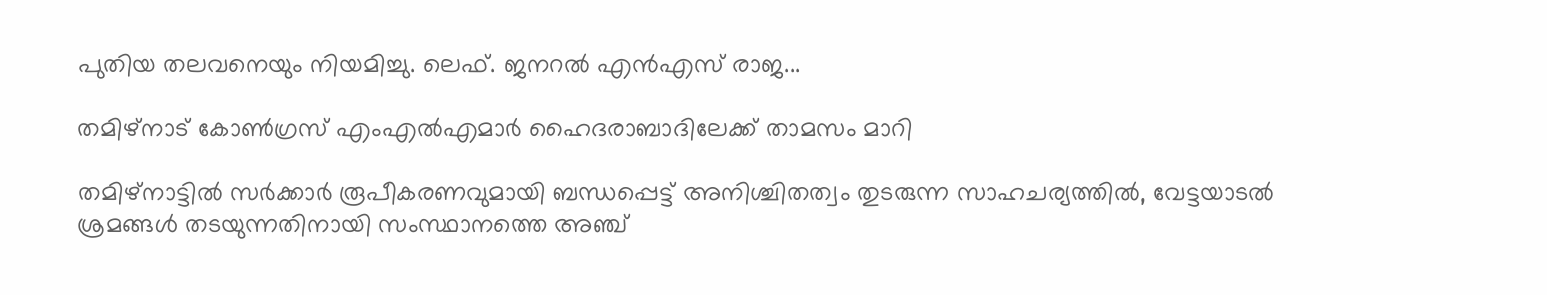പുതിയ തലവനെയും നിയമിച്ചു. ലെഫ്. ജനറൽ എൻഎസ് രാജ...

തമിഴ്‌നാട് കോൺഗ്രസ് എംഎൽഎമാർ ഹൈദരാബാദിലേക്ക് താമസം മാറി

തമിഴ്‌നാട്ടിൽ സർക്കാർ രൂപീകരണവുമായി ബന്ധപ്പെട്ട് അനിശ്ചിതത്വം തുടരുന്ന സാഹചര്യത്തിൽ, വേട്ടയാടൽ ശ്രമങ്ങൾ തടയുന്നതിനായി സംസ്ഥാനത്തെ അഞ്ച്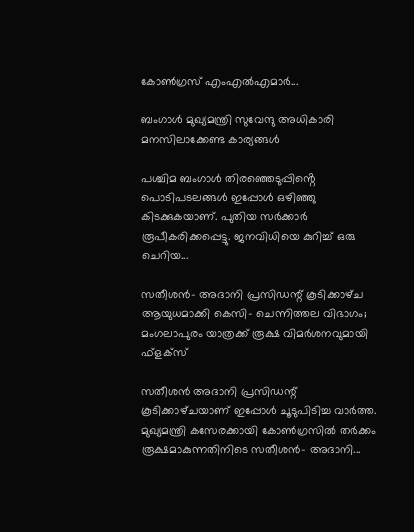കോൺഗ്രസ് എംഎൽഎമാർ...

ബംഗാൾ മുഖ്യമന്ത്രി സുവേന്ദു അധികാരി മനസിലാക്കേണ്ട കാര്യങ്ങൾ

പശ്ചിമ ബംഗാൾ തിരഞ്ഞെടുപ്പിൻ്റെ പൊടിപടലങ്ങൾ ഇപ്പോൾ ഒഴിഞ്ഞു കിടക്കുകയാണ്. പുതിയ സർക്കാർ രൂപീകരിക്കപ്പെട്ടു. ജനവിധിയെ കുറിച്ച് ഒരു ചെറിയ...

സതീശന്‍- അദാനി പ്രസിഡന്റ് കൂടിക്കാഴ്‌ച ആയുധമാക്കി കെസി- ചെന്നിത്തല വിഭാഗം; മംഗലാപുരം യാത്രക്ക് രൂക്ഷ വിമർശനവുമായി ഫ്‌ളക്‌സ്

സതീശൻ അദാനി പ്രസിഡന്റ് കൂടിക്കാഴ്‌ചയാണ് ഇപ്പോൾ ചൂടുപിടിച്ച വാർത്ത. മുഖ്യമന്ത്രി കസേരക്കായി കോൺഗ്രസിൽ തർക്കം രൂക്ഷമാകുന്നതിനിടെ സതീശന്‍- അദാനി...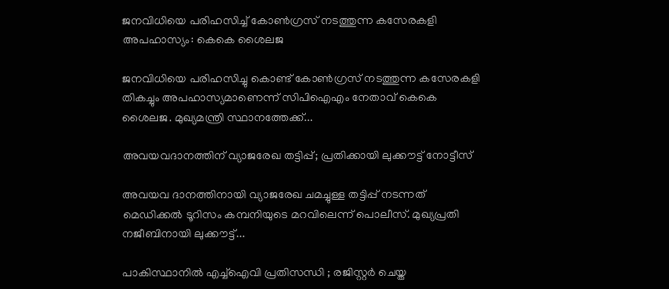ജനവിധിയെ പരിഹസിച്ച് കോണ്‍ഗ്രസ് നടത്തുന്ന കസേരകളി അപഹാസ്യം: കെകെ ശൈലജ

ജനവിധിയെ പരിഹസിച്ചു കൊണ്ട് കോണ്‍ഗ്രസ് നടത്തുന്ന കസേരകളി തികച്ചും അപഹാസ്യമാണെന്ന് സിപിഐഎം നേതാവ് കെകെ ശൈലജ. മുഖ്യമന്ത്രി സ്ഥാനത്തേക്ക്...

അവയവദാനത്തിന് വ്യാജരേഖ തട്ടിപ്പ്; പ്രതിക്കായി ലുക്കൗട്ട് നോട്ടീസ്

അവയവ ദാനത്തിനായി വ്യാജരേഖ ചമച്ചുള്ള തട്ടിപ്പ് നടന്നത് മെഡിക്കല്‍ ടൂറിസം കമ്പനിയുടെ മറവിലെന്ന് പൊലീസ്. മുഖ്യപ്രതി നജീബിനായി ലുക്കൗട്ട്...

പാകിസ്ഥാനിൽ എച്ച്ഐവി പ്രതിസന്ധി ; രജിസ്റ്റർ ചെയ്ത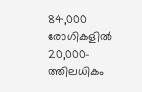84,000 രോഗികളിൽ 20,000-ത്തിലധികം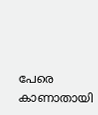പേരെ കാണാതായി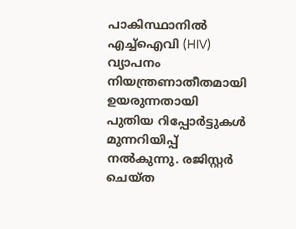പാകിസ്ഥാനിൽ എച്ച്ഐവി (HIV) വ്യാപനം നിയന്ത്രണാതീതമായി ഉയരുന്നതായി പുതിയ റിപ്പോർട്ടുകൾ മുന്നറിയിപ്പ് നൽകുന്നു. രജിസ്റ്റർ ചെയ്ത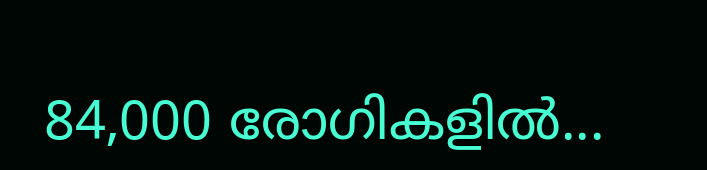84,000 രോഗികളിൽ...